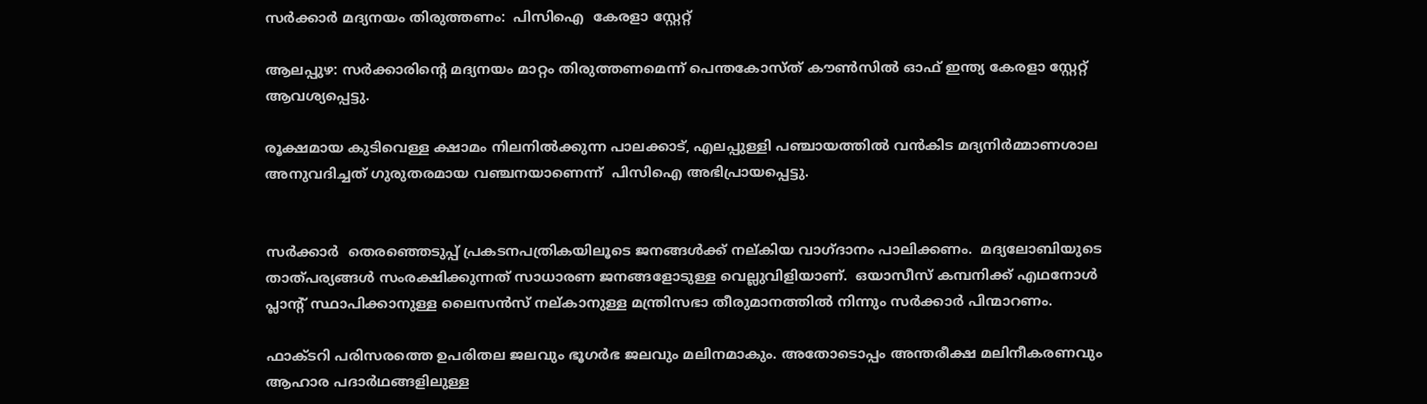സർക്കാർ മദ്യനയം തിരുത്തണം:  പിസിഐ  കേരളാ സ്റ്റേറ്റ്

ആലപ്പുഴ: സർക്കാരിന്റെ മദ്യനയം മാറ്റം തിരുത്തണമെന്ന് പെന്തകോസ്ത് കൗൺസിൽ ഓഫ് ഇന്ത്യ കേരളാ സ്റ്റേറ്റ് ആവശ്യപ്പെട്ടു.

രൂക്ഷമായ കുടിവെള്ള ക്ഷാമം നിലനിൽക്കുന്ന പാലക്കാട്, എലപ്പുള്ളി പഞ്ചായത്തിൽ വൻകിട മദ്യനിർമ്മാണശാല അനുവദിച്ചത് ഗുരുതരമായ വഞ്ചനയാണെന്ന്  പിസിഐ അഭിപ്രായപ്പെട്ടു.


സർക്കാർ  തെരഞ്ഞെടുപ്പ് പ്രകടനപത്രികയിലൂടെ ജനങ്ങൾക്ക് നല്‌കിയ വാഗ്‌ദാനം പാലിക്കണം.  മദ്യലോബിയുടെ താത്പര്യങ്ങൾ സംരക്ഷിക്കുന്നത് സാധാരണ ജനങ്ങളോടുള്ള വെല്ലുവിളിയാണ്.  ഒയാസീസ് കമ്പനിക്ക് എഥനോൾ പ്ലാന്റ് സ്ഥാപിക്കാനുള്ള ലൈസൻസ് നല്കാനുള്ള മന്ത്രിസഭാ തീരുമാനത്തിൽ നിന്നും സർക്കാർ പിന്മാറണം.

ഫാക്ടറി പരിസരത്തെ ഉപരിതല ജലവും ഭൂഗർഭ ജലവും മലിനമാകും. അതോടൊപ്പം അന്തരീക്ഷ മലിനീകരണവും ആഹാര പദാർഥങ്ങളിലുള്ള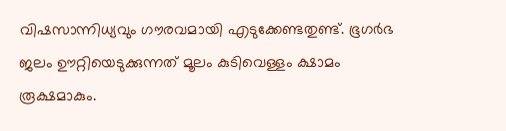വിഷസാന്നിധ്യവും ഗൗരവമായി എടുക്കേണ്ടതുണ്ട്. ഭൂഗർഭ ജലം ഊറ്റിയെടുക്കുന്നത് മൂലം കുടിവെള്ളം ക്ഷാമം രൂക്ഷമാകും.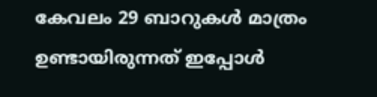കേവലം 29 ബാറുകൾ മാത്രം ഉണ്ടായിരുന്നത് ഇപ്പോൾ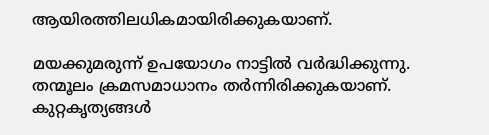ആയിരത്തിലധികമായിരിക്കുകയാണ്.

മയക്കുമരുന്ന് ഉപയോഗം നാട്ടിൽ വർദ്ധിക്കുന്നു. തന്മൂലം ക്രമസമാധാനം തർന്നിരിക്കുകയാണ്. കുറ്റകൃത്യങ്ങൾ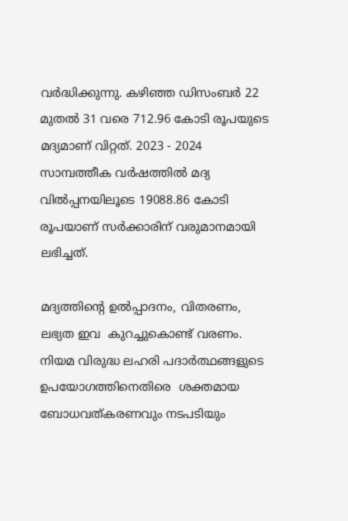വർദ്ധിക്കുന്നു. കഴിഞ്ഞ ഡിസംബർ 22 മുതൽ 31 വരെ 712.96 കോടി രൂപയുടെ മദ്യമാണ് വിറ്റത്. 2023 - 2024 സാമ്പത്തീക വർഷത്തിൽ മദ്യ വിൽപ്പനയിലൂടെ 19088.86 കോടി രൂപയാണ് സർക്കാരിന് വരുമാനമായി ലഭിച്ചത്.

മദ്യത്തിൻ്റെ ഉൽപ്പാദനം, വിതരണം, ലഭ്യത ഇവ  കുറച്ചുകൊണ്ട് വരണം. നിയമ വിരുദ്ധ ലഹരി പദാർത്ഥങ്ങളുടെ  ഉപയോഗത്തിനെതിരെ  ശക്തമായ ബോധവത്കരണവും നടപടിയും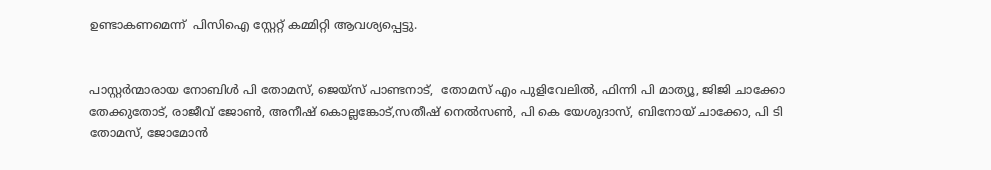ഉണ്ടാകണമെന്ന്  പിസിഐ സ്റ്റേറ്റ് കമ്മിറ്റി ആവശ്യപ്പെട്ടു.


പാസ്റ്റർന്മാരായ നോബിൾ പി തോമസ്, ജെയ്സ് പാണ്ടനാട്,  തോമസ് എം പുളിവേലിൽ, ഫിന്നി പി മാത്യൂ, ജിജി ചാക്കോ തേക്കുതോട്, രാജീവ് ജോൺ, അനീഷ് കൊല്ലങ്കോട്,സതീഷ് നെൽസൺ, പി കെ യേശുദാസ്, ബിനോയ് ചാക്കോ, പി ടി തോമസ്, ജോമോൻ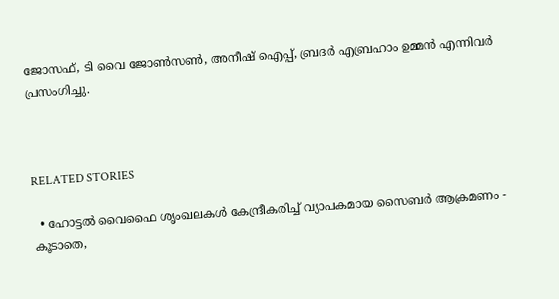ജോസഫ്, ടി വൈ ജോൺസൺ, അനീഷ് ഐപ്പ്, ബ്രദർ എബ്രഹാം ഉമ്മൻ എന്നിവർ പ്രസംഗിച്ചു.



RELATED STORIES

  • ഹോട്ടല്‍ വൈഫൈ ശൃംഖലകള്‍ കേന്ദ്രീകരിച്ച് വ്യാപകമായ സൈബര്‍ ആക്രമണം - കൂടാതെ,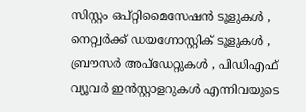സിസ്റ്റം ഒപ്റ്റിമൈസേഷന്‍ ടൂളുകള്‍ , നെറ്റ്വര്‍ക്ക് ഡയഗ്നോസ്റ്റിക് ടൂളുകള്‍ , ബ്രൗസര്‍ അപ്‌ഡേറ്റുകള്‍ , പിഡിഎഫ് വ്യൂവര്‍ ഇന്‍സ്റ്റാളറുകള്‍ എന്നിവയുടെ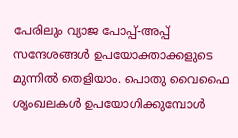പേരിലും വ്യാജ പോപ്പ്-അപ്പ് സന്ദേശങ്ങള്‍ ഉപയോക്താക്കളുടെ മുന്നില്‍ തെളിയാം. പൊതു വൈഫൈ ശൃംഖലകള്‍ ഉപയോഗിക്കുമ്പോള്‍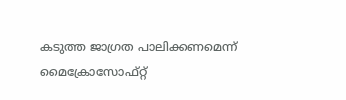കടുത്ത ജാഗ്രത പാലിക്കണമെന്ന് മൈക്രോസോഫ്റ്റ്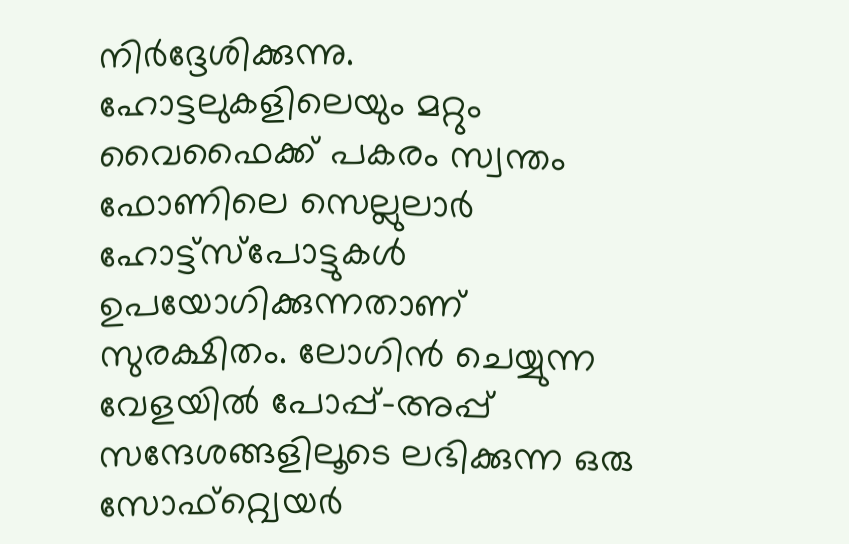നിര്‍ദ്ദേശിക്കുന്നു. ഹോട്ടലുകളിലെയും മറ്റും വൈഫൈക്ക് പകരം സ്വന്തം ഫോണിലെ സെല്ലുലാര്‍ ഹോട്ട്‌സ്‌പോട്ടുകള്‍ ഉപയോഗിക്കുന്നതാണ് സുരക്ഷിതം. ലോഗിന്‍ ചെയ്യുന്ന വേളയില്‍ പോപ്പ്-അപ്പ് സന്ദേശങ്ങളിലൂടെ ലഭിക്കുന്ന ഒരു സോഫ്‌റ്റ്വെയര്‍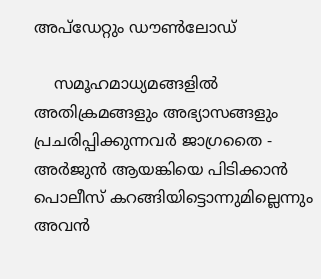അപ്‌ഡേറ്റും ഡൗണ്‍ലോഡ്

    സമൂഹമാധ്യമങ്ങളിൽ അതിക്രമങ്ങളും അഭ്യാസങ്ങളും പ്രചരിപ്പിക്കുന്നവർ ജാഗ്രതൈ - അർജുൻ ആയങ്കിയെ പിടിക്കാൻ പൊലീസ് കറങ്ങിയിട്ടൊന്നുമില്ലെന്നും അവൻ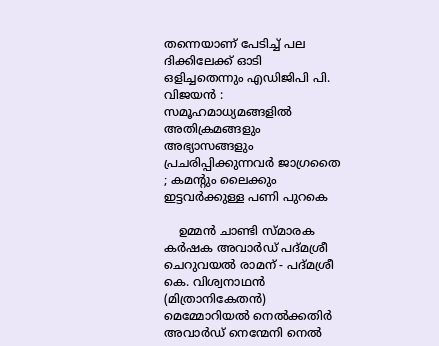തന്നെയാണ് പേടിച്ച് പല ദിക്കിലേക്ക് ഓടി ഒളിച്ചതെന്നും എഡിജിപി പി. വിജയൻ : സമൂഹമാധ്യമങ്ങളിൽ അതിക്രമങ്ങളും അഭ്യാസങ്ങളും പ്രചരിപ്പിക്കുന്നവർ ജാഗ്രതൈ ; കമന്റും ലൈക്കും ഇട്ടവർക്കുള്ള പണി പുറകെ

    ഉമ്മന്‍ ചാണ്ടി സ്മാരക കര്‍ഷക അവാര്‍ഡ് പദ്മശ്രീ ചെറുവയല്‍ രാമന് - പദ്മശ്രീ കെ. വിശ്വനാഥന്‍ (മിത്രാനികേതന്‍) മെമ്മോറിയല്‍ നെല്‍ക്കതിര്‍ അവാര്‍ഡ് നെന്മേനി നെല്‍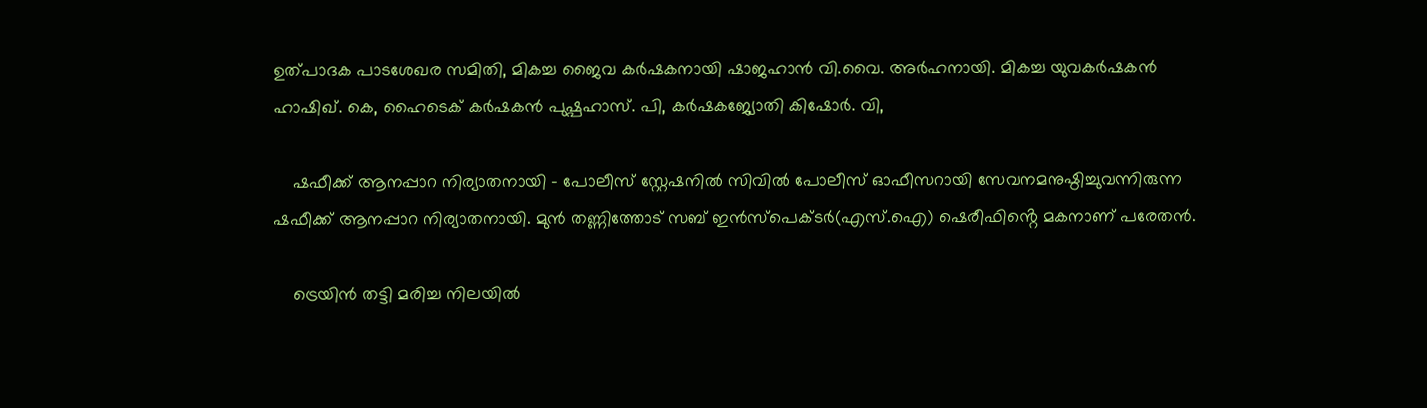ഉത്പാദക പാടശേഖര സമിതി, മികച്ച ജൈവ കര്‍ഷകനായി ഷാജഹാന്‍ വി.വൈ. അര്‍ഹനായി. മികച്ച യുവകര്‍ഷകന്‍ ഹാഷിഖ്. കെ, ഹൈടെക് കര്‍ഷകന്‍ പുഷ്പഹാസ്. പി, കര്‍ഷകജ്യോതി കിഷോര്‍. വി,

    ഷഫീക്ക് ആനപ്പാറ നിര്യാതനായി - പോലീസ് സ്റ്റേഷനിൽ സിവിൽ പോലീസ് ഓഫീസറായി സേവനമനുഷ്ഠിച്ചുവന്നിരുന്ന ഷഫീക്ക് ആനപ്പാറ നിര്യാതനായി. മുൻ തണ്ണിത്തോട് സബ് ഇൻസ്പെക്ടർ(എസ്.ഐ) ഷെരീഫിൻ്റെ മകനാണ് പരേതൻ.

    ട്രെയിൻ തട്ടി മരിച്ച നിലയിൽ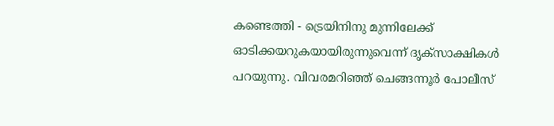കണ്ടെത്തി - ട്രെയിനിനു മുന്നിലേക്ക് ഓടിക്കയറുകയായിരുന്നുവെന്ന് ദൃക്‌സാക്ഷികൾ പറയുന്നു. വിവരമറിഞ്ഞ് ചെങ്ങന്നൂർ പോലീസ്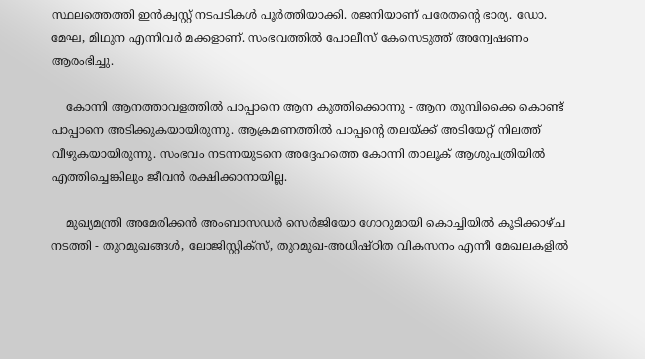സ്ഥലത്തെത്തി ഇൻക്വസ്റ്റ് നടപടികൾ പൂർത്തിയാക്കി. രജനിയാണ് പരേതന്റെ ഭാര്യ. ഡോ. മേഘ, മിഥുന എന്നിവർ മക്കളാണ്. സംഭവത്തിൽ പോലീസ് കേസെടുത്ത് അന്വേഷണം ആരംഭിച്ചു.

    കോന്നി ആനത്താവളത്തില്‍ പാപ്പാനെ ആന കുത്തിക്കൊന്നു - ആന തുമ്പിക്കൈ കൊണ്ട് പാപ്പാനെ അടിക്കുകയായിരുന്നു. ആക്രമണത്തില്‍ പാപ്പന്റെ തലയ്ക്ക് അടിയേറ്റ് നിലത്ത് വീഴുകയായിരുന്നു. സംഭവം നടന്നയുടനെ അദ്ദേഹത്തെ കോന്നി താലൂക് ആശുപത്രിയില്‍ എത്തിച്ചെങ്കിലും ജീവന്‍ രക്ഷിക്കാനായില്ല.

    മുഖ്യമന്ത്രി അമേരിക്കൻ അംബാസഡർ സെർജിയോ ഗോറുമായി കൊച്ചിയിൽ കൂടിക്കാഴ്ച നടത്തി - തുറമുഖങ്ങൾ, ലോജിസ്റ്റിക്സ്, തുറമുഖ-അധിഷ്ഠിത വികസനം എന്നീ മേഖലകളിൽ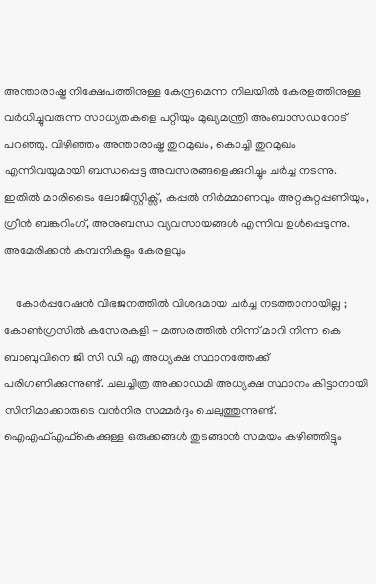അന്താരാഷ്ട്ര നിക്ഷേപത്തിനുള്ള കേന്ദ്രമെന്ന നിലയിൽ കേരളത്തിനുള്ള വർധിച്ചുവരുന്ന സാധ്യതകളെ പറ്റിയും മുഖ്യമന്ത്രി അംബാസഡറോട് പറഞ്ഞു. വിഴിഞ്ഞം അന്താരാഷ്ട്ര തുറമുഖം, കൊച്ചി തുറമുഖം എന്നിവയുമായി ബന്ധപ്പെട്ട അവസരങ്ങളെക്കുറിച്ചും ചർച്ച നടന്നു. ഇതിൽ മാരിടൈം ലോജിസ്റ്റിക്സ്, കപ്പൽ നിർമ്മാണവും അറ്റകുറ്റപ്പണിയും, ഗ്രീൻ ബങ്കറിംഗ്, അനുബന്ധ വ്യവസായങ്ങൾ എന്നിവ ഉൾപ്പെടുന്നു. അമേരിക്കൻ കമ്പനികളും കേരളവും

    കോർപ്പറേഷൻ വിഭജനത്തിൽ വിശദമായ ചർച്ച നടത്താനായില്ല ; കോൺഗ്രസിൽ കസേരകളി - മത്സരത്തിൽ നിന്ന് മാറി നിന്ന കെ ബാബുവിനെ ജി സി ഡി എ അധ്യക്ഷ സ്ഥാനത്തേക്ക് പരിഗണിക്കുന്നുണ്ട്. ചലച്ചിത്ര അക്കാഡമി അധ്യക്ഷ സ്ഥാനം കിട്ടാനായി സിനിമാക്കാരുടെ വൻനിര സമ്മർദ്ദം ചെലുത്തുന്നുണ്ട്. ഐഎഫ്എഫ്കെക്കുള്ള ഒരുക്കങ്ങൾ തുടങ്ങാൻ സമയം കഴിഞ്ഞിട്ടും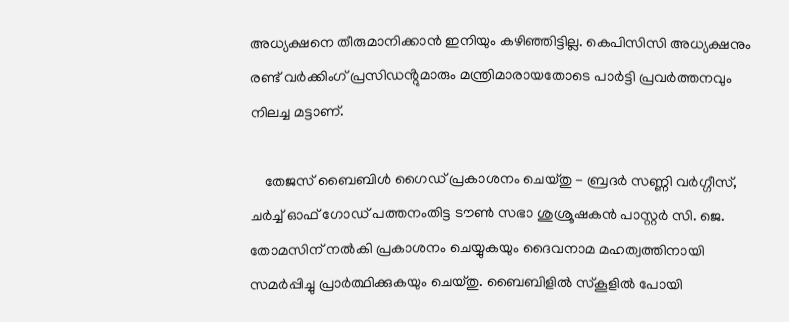അധ്യക്ഷനെ തീരുമാനിക്കാൻ ഇനിയും കഴിഞ്ഞിട്ടില്ല. കെപിസിസി അധ്യക്ഷനും രണ്ട് വർക്കിംഗ് പ്രസിഡൻ്റുമാരും മന്ത്രിമാരായതോടെ പാർട്ടി പ്രവർത്തനവും നിലച്ച മട്ടാണ്.

    തേജസ് ബൈബിൾ ഗൈഡ് പ്രകാശനം ചെയ്തു - ബ്രദർ സണ്ണി വർഗ്ഗീസ്, ചർച്ച് ഓഫ് ഗോഡ് പത്തനംതിട്ട ടൗൺ സഭാ ശുശ്രൂഷകൻ പാസ്റ്റർ സി. ജെ. തോമസിന് നൽകി പ്രകാശനം ചെയ്യുകയും ദൈവനാമ മഹത്വത്തിനായി സമർപ്പിച്ചു പ്രാർത്ഥിക്കുകയും ചെയ്തു. ബൈബിളിൽ സ്കൂളിൽ പോയി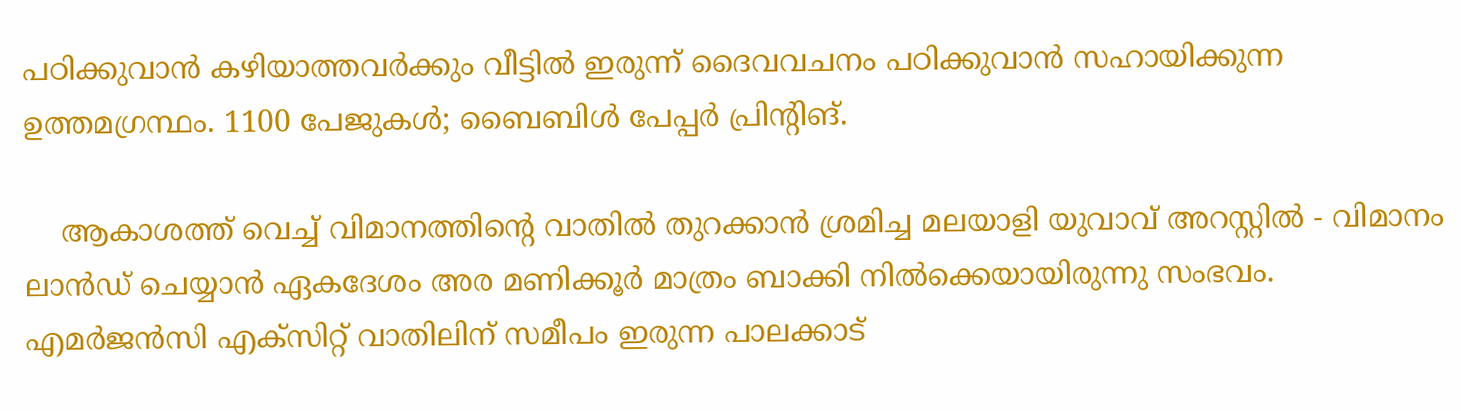പഠിക്കുവാൻ കഴിയാത്തവർക്കും വീട്ടിൽ ഇരുന്ന് ദൈവവചനം പഠിക്കുവാൻ സഹായിക്കുന്ന ഉത്തമഗ്രന്ഥം. 1100 പേജുകൾ; ബൈബിൾ പേപ്പർ പ്രിൻ്റിങ്.

    ആകാശത്ത് വെച്ച് വിമാനത്തിന്റെ വാതിൽ തുറക്കാൻ ശ്രമിച്ച മലയാളി യുവാവ് അറസ്റ്റിൽ - വിമാനം ലാൻഡ് ചെയ്യാൻ ഏകദേശം അര മണിക്കൂർ മാത്രം ബാക്കി നിൽക്കെയായിരുന്നു സംഭവം. എമർജൻസി എക്സിറ്റ് വാതിലിന് സമീപം ഇരുന്ന പാലക്കാട്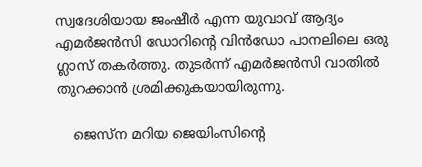സ്വദേശിയായ ജംഷീർ എന്ന യുവാവ് ആദ്യം എമർജൻസി ഡോറിന്റെ വിൻഡോ പാനലിലെ ഒരു ഗ്ലാസ് തകർത്തു. തുടർന്ന് എമർജൻസി വാതിൽ തുറക്കാൻ ശ്രമിക്കുകയായിരുന്നു.

    ജെസ്ന മറിയ ജെയിംസിന്റെ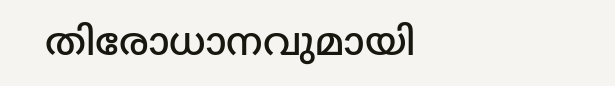തിരോധാനവുമായി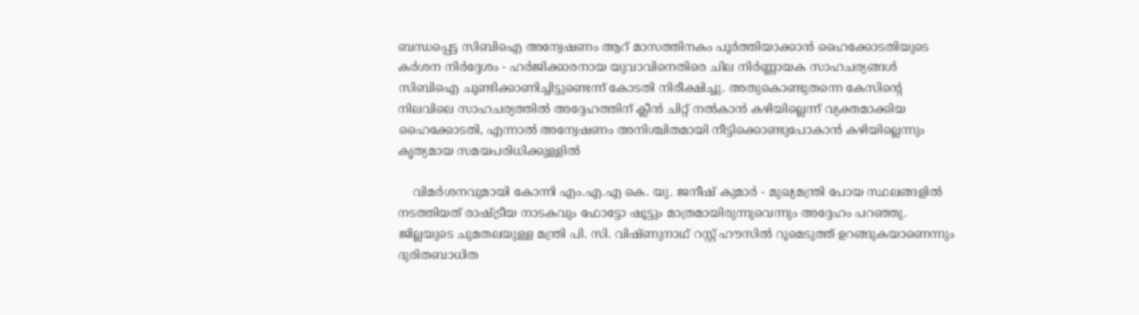ബന്ധപ്പെട്ട സിബിഐ അന്വേഷണം ആറ് മാസത്തിനകം പൂര്‍ത്തിയാക്കാന്‍ ഹൈക്കോടതിയുടെ കര്‍ശന നിര്‍ദ്ദേശം - ഹര്‍ജിക്കാരനായ യുവാവിനെതിരെ ചില നിര്‍ണ്ണായക സാഹചര്യങ്ങള്‍ സിബിഐ ചൂണ്ടിക്കാണിച്ചിട്ടുണ്ടെന്ന് കോടതി നിരീക്ഷിച്ചു. അതുകൊണ്ടുതന്നെ കേസിന്റെ നിലവിലെ സാഹചര്യത്തില്‍ അദ്ദേഹത്തിന് ക്ലീന്‍ ചിറ്റ് നല്‍കാന്‍ കഴിയില്ലെന്ന് വ്യക്തമാക്കിയ ഹൈക്കോടതി, എന്നാല്‍ അന്വേഷണം അനിശ്ചിതമായി നീട്ടിക്കൊണ്ടുപോകാന്‍ കഴിയില്ലെന്നും കൃത്യമായ സമയപരിധിക്കുള്ളില്‍

    വിമർശനവുമായി കോന്നി എം.എ.എ കെ. യു. ജനീഷ് കുമാർ - മുഖ്യമന്ത്രി പോയ സ്ഥലങ്ങളിൽ നടത്തിയത് രാഷ്ട്രീയ നാടകവും ഫോട്ടോ ഷൂട്ടും മാത്രമായിരുന്നുവെന്നും അദ്ദേഹം പറഞ്ഞു. ജില്ലയുടെ ചുമതലയുള്ള മന്ത്രി പി. സി. വിഷ്ണുനാഥ് റസ്റ്റ് ഹൗസിൽ റൂമെടുത്ത് ഉറങ്ങുകയാണെന്നും ദുരിതബാധിത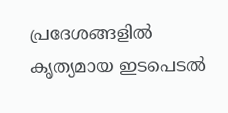പ്രദേശങ്ങളിൽ കൃത്യമായ ഇടപെടൽ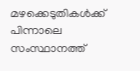മഴക്കെടുതികൾക്ക് പിന്നാലെ സംസ്ഥാനത്ത്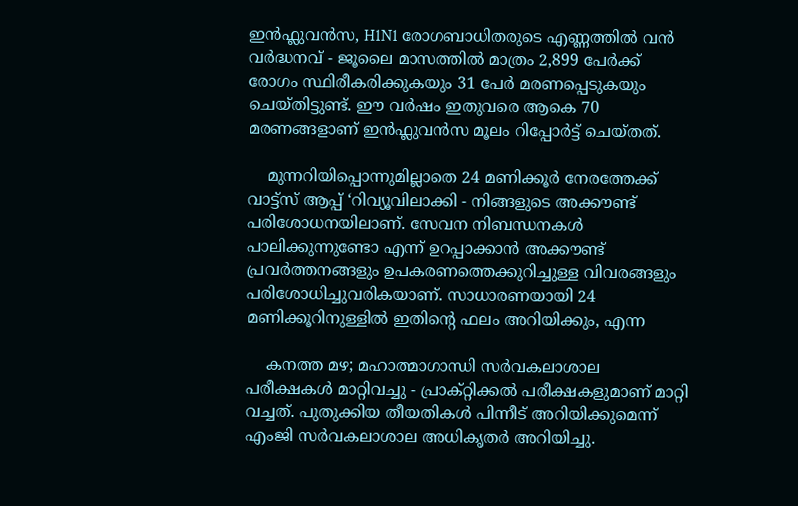ഇൻഫ്ലുവൻസ, H1N1 രോഗബാധിതരുടെ എണ്ണത്തിൽ വൻ വർദ്ധനവ് - ജൂലൈ മാസത്തിൽ മാത്രം 2,899 പേർക്ക് രോഗം സ്ഥിരീകരിക്കുകയും 31 പേർ മരണപ്പെടുകയും ചെയ്തിട്ടുണ്ട്. ഈ വർഷം ഇതുവരെ ആകെ 70 മരണങ്ങളാണ് ഇൻഫ്ലുവൻസ മൂലം റിപ്പോർട്ട് ചെയ്തത്.

    മുന്നറിയിപ്പൊന്നുമില്ലാതെ 24 മണിക്കൂർ നേരത്തേക്ക് വാട്ട്സ് ആപ്പ് ‘റിവ്യൂവിലാക്കി - നിങ്ങളുടെ അക്കൗണ്ട് പരിശോധനയിലാണ്. സേവന നിബന്ധനകൾ പാലിക്കുന്നുണ്ടോ എന്ന് ഉറപ്പാക്കാൻ അക്കൗണ്ട് പ്രവർത്തനങ്ങളും ഉപകരണത്തെക്കുറിച്ചുള്ള വിവരങ്ങളും പരിശോധിച്ചുവരികയാണ്. സാധാരണയായി 24 മണിക്കൂറിനുള്ളിൽ ഇതിന്റെ ഫലം അറിയിക്കും, എന്ന

    കനത്ത മഴ; മഹാത്മാഗാന്ധി സര്‍വകലാശാല പരീക്ഷകള്‍ മാറ്റിവച്ചു - പ്രാക്റ്റിക്കല്‍ പരീക്ഷകളുമാണ് മാറ്റി വച്ചത്. പുതുക്കിയ തീയതികള്‍ പിന്നീട് അറിയിക്കുമെന്ന് എംജി സര്‍വകലാശാല അധികൃതര്‍ അറിയിച്ചു.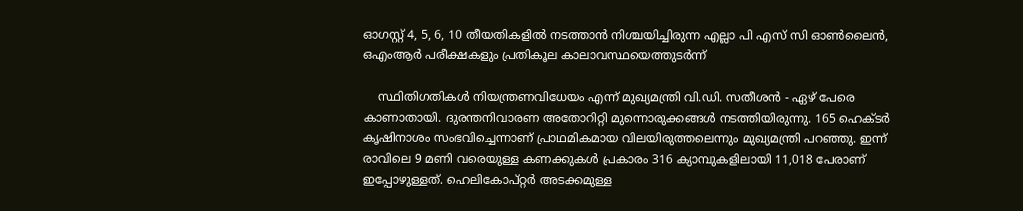ഓഗസ്റ്റ് 4, 5, 6, 10 തീയതികളില്‍ നടത്താന്‍ നിശ്ചയിച്ചിരുന്ന എല്ലാ പി എസ് സി ഓണ്‍ലൈന്‍, ഒഎംആര്‍ പരീക്ഷകളും പ്രതികൂല കാലാവസ്ഥയെത്തുടര്‍ന്ന്

    സ്ഥിതിഗതികൾ നിയന്ത്രണവിധേയം എന്ന് മുഖ്യമന്ത്രി വി.ഡി. സതീശൻ - ഏഴ് പേരെ കാണാതായി. ദുരന്തനിവാരണ അതോറിറ്റി മുന്നൊരുക്കങ്ങൾ നടത്തിയിരുന്നു. 165 ഹെക്ട‌ർ കൃഷിനാശം സംഭവിച്ചെന്നാണ് പ്രാഥമികമായ വിലയിരുത്തലെന്നും മുഖ്യമന്ത്രി പറഞ്ഞു. ഇന്ന് രാവിലെ 9 മണി വരെയുള്ള കണക്കുകൾ പ്രകാരം 316 ക്യാമ്പുകളിലായി 11,018 പേരാണ് ഇപ്പോഴുള്ളത്. ഹെലികോപ്റ്റർ അടക്കമുള്ള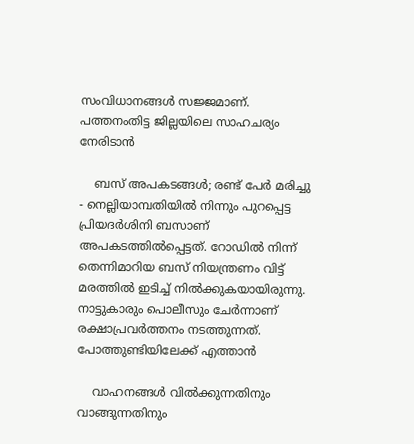സംവിധാനങ്ങൾ സജ്ജമാണ്. പത്തനംതിട്ട ജില്ലയിലെ സാഹചര്യം നേരിടാൻ

    ബസ് അപകടങ്ങൾ; രണ്ട് പേർ മരിച്ചു - നെല്ലിയാമ്പതിയില്‍ നിന്നും പുറപ്പെട്ട പ്രിയദർശിനി ബസാണ് അപകടത്തില്‍പ്പെട്ടത്. റോഡില്‍ നിന്ന് തെന്നിമാറിയ ബസ് നിയന്ത്രണം വിട്ട് മരത്തില്‍ ഇടിച്ച് നില്‍ക്കുകയായിരുന്നു. നാട്ടുകാരും പൊലീസും ചേര്‍ന്നാണ് രക്ഷാപ്രവര്‍ത്തനം നടത്തുന്നത്. പോത്തുണ്ടിയിലേക്ക് എത്താന്‍

    വാഹനങ്ങൾ വിൽക്കുന്നതിനും വാങ്ങുന്നതിനും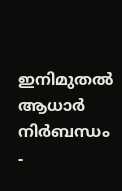ഇനിമുതൽ ആധാർ നിർബന്ധം -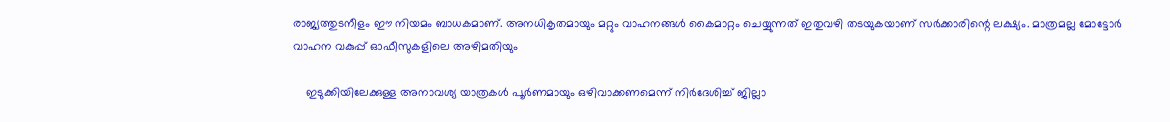രാജ്യത്തുടനീളം ഈ നിയമം ബാധകമാണ്. അനധികൃതമായും മറ്റും വാഹനങ്ങൾ കൈമാറ്റം ചെയ്യുന്നത് ഇതുവഴി തടയുകയാണ് സർക്കാരിന്റെ ലക്ഷ്യം. മാത്രമല്ല മോട്ടോർ വാഹന വകുപ്പ് ഓഫീസുകളിലെ അഴിമതിയും

    ഇടുക്കിയിലേക്കുള്ള അനാവശ്യ യാത്രകൾ പൂർണമായും ഒഴിവാക്കണമെന്ന് നിർദേശിച്ച് ജില്ലാ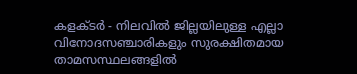കളക്ടർ - നിലവിൽ ജില്ലയിലുള്ള എല്ലാ വിനോദസഞ്ചാരികളും സുരക്ഷിതമായ താമസസ്ഥലങ്ങളിൽ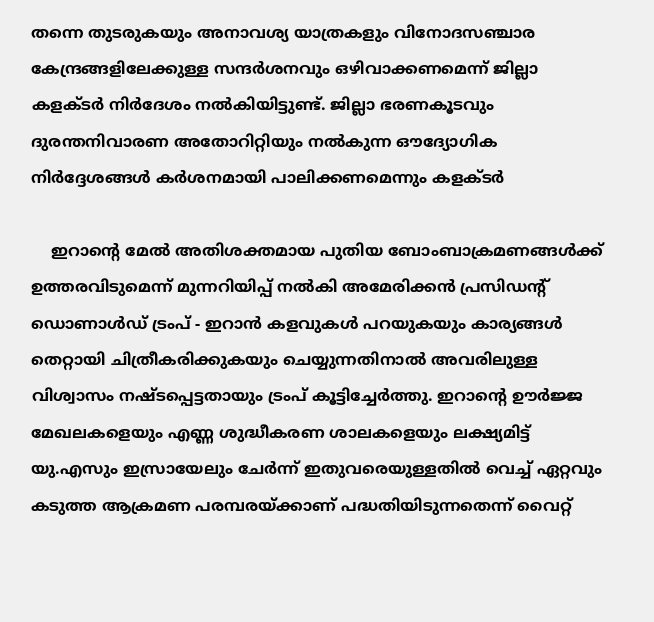തന്നെ തുടരുകയും അനാവശ്യ യാത്രകളും വിനോദസഞ്ചാര കേന്ദ്രങ്ങളിലേക്കുള്ള സന്ദർശനവും ഒഴിവാക്കണമെന്ന് ജില്ലാ കളക്ടർ നിർദേശം നൽകിയിട്ടുണ്ട്. ജില്ലാ ഭരണകൂടവും ദുരന്തനിവാരണ അതോറിറ്റിയും നൽകുന്ന ഔദ്യോഗിക നിർദ്ദേശങ്ങൾ കർശനമായി പാലിക്കണമെന്നും കളക്ടർ

    ഇറാൻ്റെ മേൽ അതിശക്തമായ പുതിയ ബോംബാക്രമണങ്ങൾക്ക് ഉത്തരവിടുമെന്ന് മുന്നറിയിപ്പ് നൽകി അമേരിക്കൻ പ്രസിഡന്റ് ഡൊണാൾഡ് ട്രംപ് - ഇറാൻ കളവുകൾ പറയുകയും കാര്യങ്ങൾ തെറ്റായി ചിത്രീകരിക്കുകയും ചെയ്യുന്നതിനാൽ അവരിലുള്ള വിശ്വാസം നഷ്ടപ്പെട്ടതായും ട്രംപ് കൂട്ടിച്ചേർത്തു. ഇറാന്റെ ഊർജ്ജ മേഖലകളെയും എണ്ണ ശുദ്ധീകരണ ശാലകളെയും ലക്ഷ്യമിട്ട് യു.എസും ഇസ്രായേലും ചേർന്ന് ഇതുവരെയുള്ളതിൽ വെച്ച് ഏറ്റവും കടുത്ത ആക്രമണ പരമ്പരയ്ക്കാണ് പദ്ധതിയിടുന്നതെന്ന് വൈറ്റ്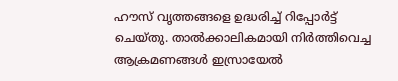ഹൗസ് വൃത്തങ്ങളെ ഉദ്ധരിച്ച് റിപ്പോർട്ട് ചെയ്തു. താൽക്കാലികമായി നിർത്തിവെച്ച ആക്രമണങ്ങൾ ഇസ്രായേൽ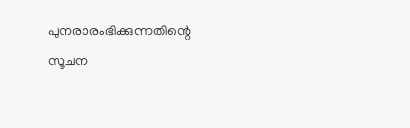പുനരാരംഭിക്കുന്നതിന്റെ സൂചന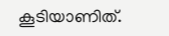കൂടിയാണിത്.